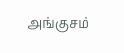அங்குசம்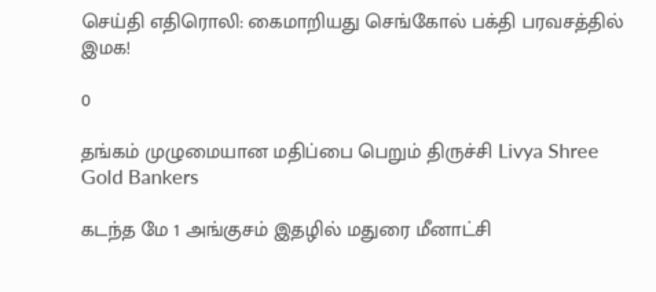செய்தி எதிரொலி: கைமாறியது செங்கோல் பக்தி பரவசத்தில் இமக!

0

தங்கம் முழுமையான மதிப்பை பெறும் திருச்சி Livya Shree Gold Bankers

கடந்த மே 1 அங்குசம் இதழில் மதுரை மீனாட்சி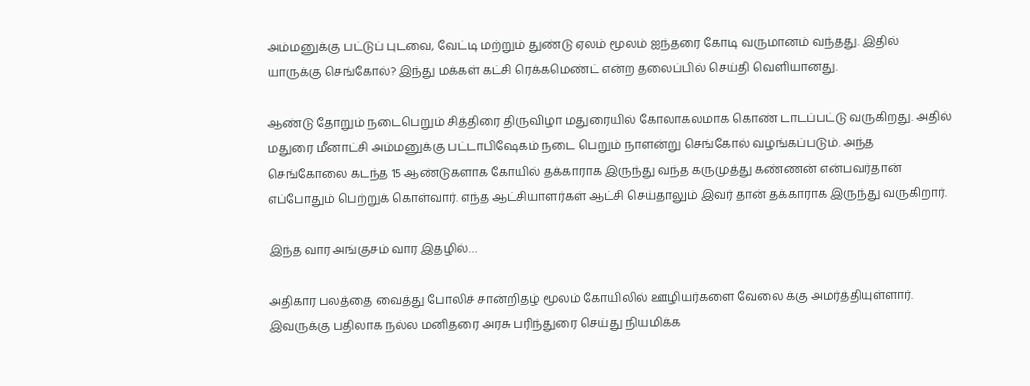அம்மனுக்கு பட்டுப் புடவை, வேட்டி மற்றும் துண்டு ஏலம் மூலம் ஐந்தரை கோடி வருமானம் வந்தது. இதில் யாருக்கு செங்கோல்? இந்து மக்கள் கட்சி ரெக்கமெண்ட் என்ற தலைப்பில் செய்தி வெளியானது.

ஆண்டு தோறும் நடைபெறும் சித்திரை திருவிழா மதுரையில் கோலாகலமாக கொண் டாடப்பட்டு வருகிறது. அதில் மதுரை மீனாட்சி அம்மனுக்கு பட்டாபிஷேகம் நடை பெறும் நாளன்று செங்கோல் வழங்கப்படும். அந்த செங்கோலை கடந்த 15 ஆண்டுகளாக கோயில் தக்காராக இருந்து வந்த கருமுத்து கண்ணன் என்பவர்தான் எப்போதும் பெற்றுக் கொள்வார். எந்த ஆட்சியாளர்கள் ஆட்சி செய்தாலும் இவர் தான் தக்காராக இருந்து வருகிறார்.

இந்த வார அங்குசம் வார இதழில்…

அதிகார பலத்தை வைத்து போலிச் சான்றிதழ் மூலம் கோயிலில் ஊழியர்களை வேலை க்கு அமர்த்தியுள்ளார். இவருக்கு பதிலாக நல்ல மனிதரை அரசு பரிந்துரை செய்து நியமிக்க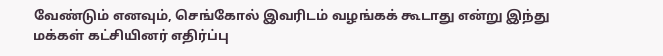வேண்டும் எனவும், செங்கோல் இவரிடம் வழங்கக் கூடாது என்று இந்து மக்கள் கட்சியினர் எதிர்ப்பு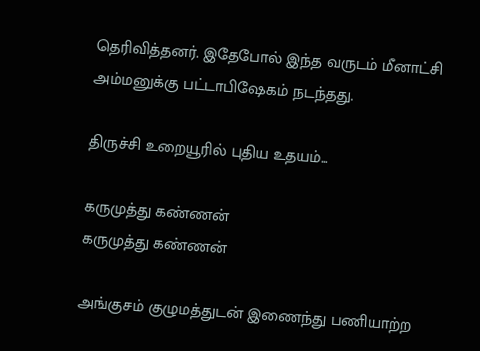தெரிவித்தனர். இதேபோல் இந்த வருடம் மீனாட்சி அம்மனுக்கு பட்டாபிஷேகம் நடந்தது.

திருச்சி உறையூரில் புதிய உதயம்...

கருமுத்து கண்ணன்
கருமுத்து கண்ணன்

அங்குசம் குழுமத்துடன் இணைந்து பணியாற்ற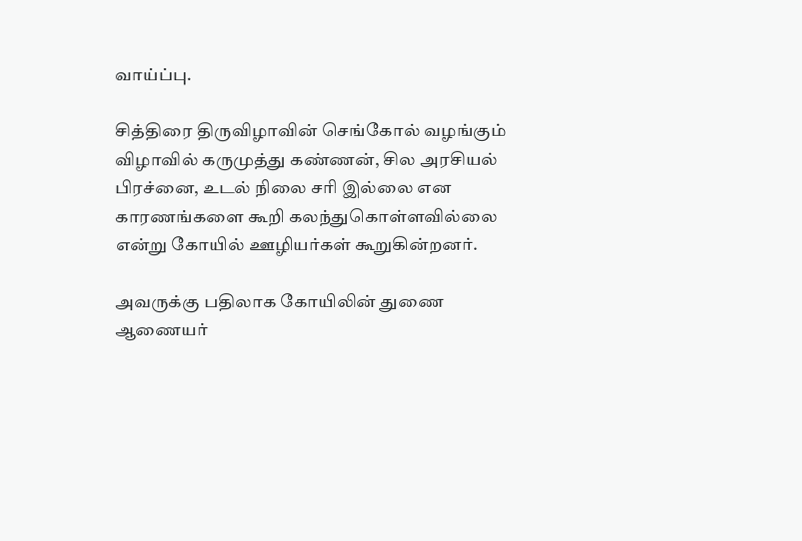வாய்ப்பு.

சித்திரை திருவிழாவின் செங்கோல் வழங்கும் விழாவில் கருமுத்து கண்ணன், சில அரசியல் பிரச்னை, உடல் நிலை சரி இல்லை என காரணங்களை கூறி கலந்துகொள்ளவில்லை என்று கோயில் ஊழியர்கள் கூறுகின்றனர்.

அவருக்கு பதிலாக கோயிலின் துணை ஆணையர்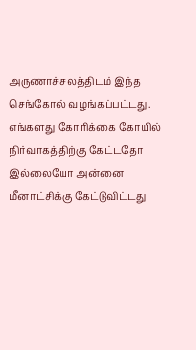அருணாச்சலத்திடம் இந்த செங்கோல் வழங்கப்பட்டது. எங்களது கோரிக்கை கோயில் நிர்வாகத்திற்கு கேட்டதோ இல்லையோ அன்னை மீனாட்சிக்கு கேட்டுவிட்டது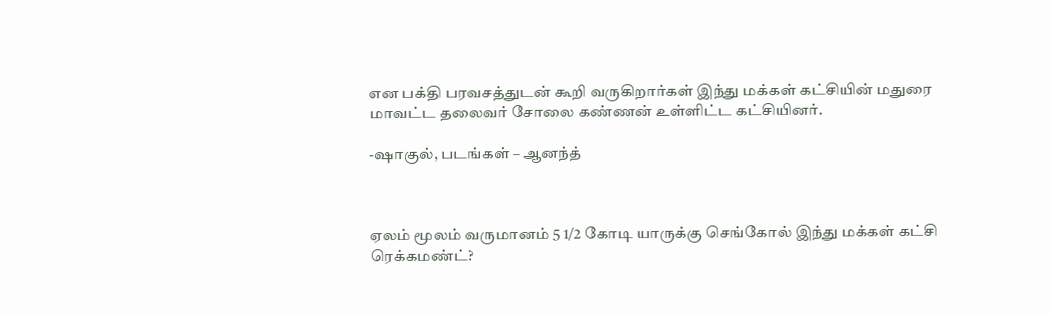என பக்தி பரவசத்துடன் கூறி வருகிறார்கள் இந்து மக்கள் கட்சியின் மதுரை மாவட்ட தலைவர் சோலை கண்ணன் உள்ளிட்ட கட்சியினர்.

-ஷாகுல், படங்கள் – ஆனந்த்



ஏலம் மூலம் வருமானம் 5 1/2 கோடி யாருக்கு செங்கோல் இந்து மக்கள் கட்சி ரெக்கமண்ட்?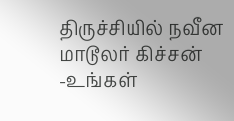திருச்சியில் நவீன மாடூலர் கிச்சன் -உங்கள்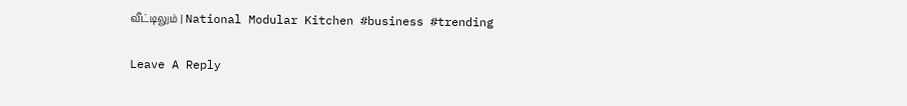வீட்டிலும் | National Modular Kitchen #business #trending

Leave A Reply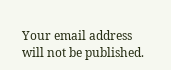Your email address will not be published.